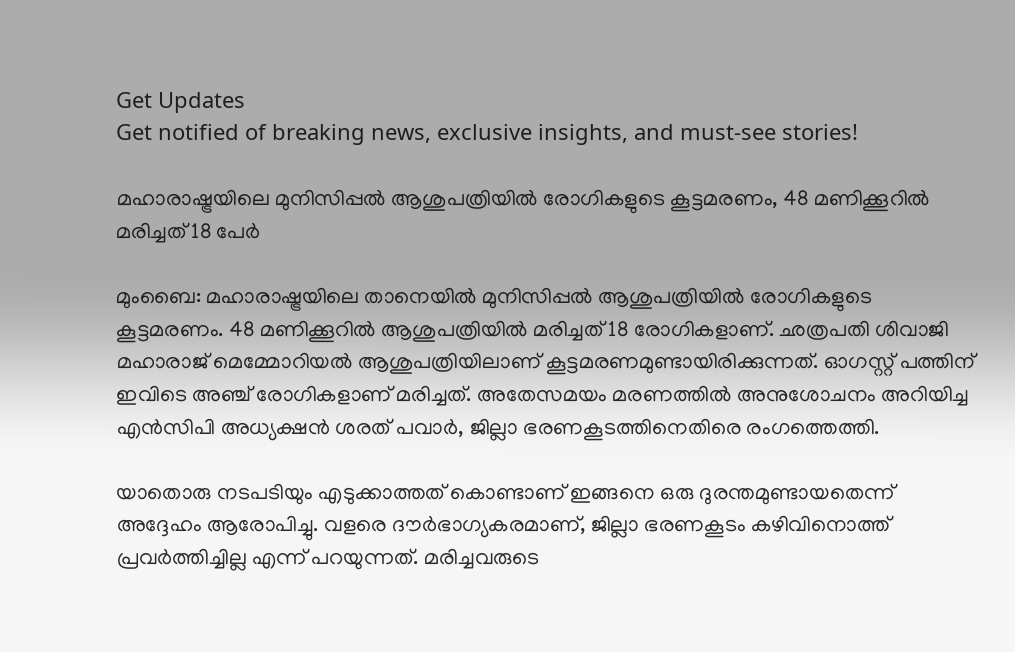Get Updates
Get notified of breaking news, exclusive insights, and must-see stories!

മഹാരാഷ്ട്രയിലെ മുനിസിപ്പല്‍ ആശുപത്രിയില്‍ രോഗികളുടെ കൂട്ടമരണം, 48 മണിക്കൂറില്‍ മരിച്ചത് 18 പേര്‍

മുംബൈ: മഹാരാഷ്ട്രയിലെ താനെയില്‍ മുനിസിപ്പല്‍ ആശുപത്രിയില്‍ രോഗികളുടെ കൂട്ടമരണം. 48 മണിക്കൂറില്‍ ആശുപത്രിയില്‍ മരിച്ചത് 18 രോഗികളാണ്. ഛത്രപതി ശിവാജി മഹാരാജ് മെമ്മോറിയല്‍ ആശുപത്രിയിലാണ് കൂട്ടമരണമുണ്ടായിരിക്കുന്നത്. ഓഗസ്റ്റ് പത്തിന് ഇവിടെ അഞ്ച് രോഗികളാണ് മരിച്ചത്. അതേസമയം മരണത്തില്‍ അനുശോചനം അറിയിച്ച എന്‍സിപി അധ്യക്ഷന്‍ ശരത് പവാര്‍, ജില്ലാ ഭരണകൂടത്തിനെതിരെ രംഗത്തെത്തി.

യാതൊരു നടപടിയും എടുക്കാത്തത് കൊണ്ടാണ് ഇങ്ങനെ ഒരു ദുരന്തമുണ്ടായതെന്ന് അദ്ദേഹം ആരോപിച്ചു. വളരെ ദൗര്‍ഭാഗ്യകരമാണ്, ജില്ലാ ഭരണകൂടം കഴിവിനൊത്ത് പ്രവര്‍ത്തിച്ചില്ല എന്ന് പറയുന്നത്. മരിച്ചവരുടെ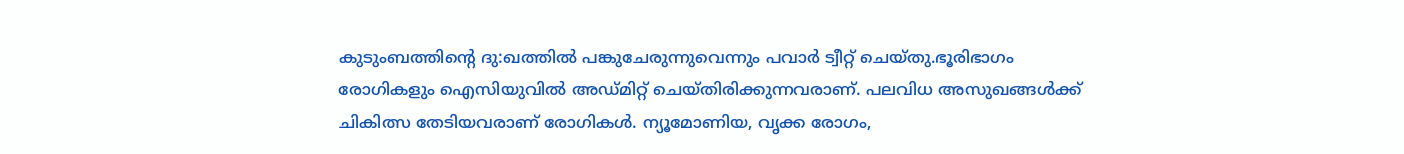കുടുംബത്തിന്റെ ദു:ഖത്തില്‍ പങ്കുചേരുന്നുവെന്നും പവാര്‍ ട്വീറ്റ് ചെയ്തു.ഭൂരിഭാഗം രോഗികളും ഐസിയുവില്‍ അഡ്മിറ്റ് ചെയ്തിരിക്കുന്നവരാണ്. പലവിധ അസുഖങ്ങള്‍ക്ക് ചികിത്സ തേടിയവരാണ് രോഗികള്‍. ന്യൂമോണിയ, വൃക്ക രോഗം,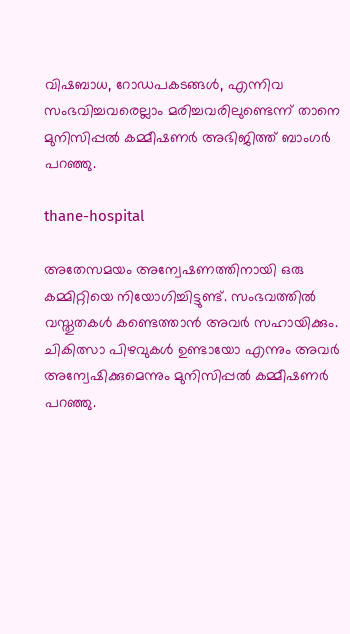വിഷബാധ, റോഡപകടങ്ങള്‍, എന്നിവ സംഭവിച്ചവരെല്ലാം മരിച്ചവരിലുണ്ടെന്ന് താനെ മുനിസിപ്പല്‍ കമ്മീഷണര്‍ അഭിജിത്ത് ബാംഗര്‍ പറഞ്ഞു.

thane-hospital

അതേസമയം അന്വേഷണത്തിനായി ഒരു കമ്മിറ്റിയെ നിയോഗിച്ചിട്ടുണ്ട്. സംഭവത്തില്‍ വസ്തുതകള്‍ കണ്ടെത്താന്‍ അവര്‍ സഹായിക്കും. ചികിത്സാ പിഴവുകള്‍ ഉണ്ടായോ എന്നും അവര്‍ അന്വേഷിക്കുമെന്നും മുനിസിപ്പല്‍ കമ്മീഷണര്‍ പറഞ്ഞു.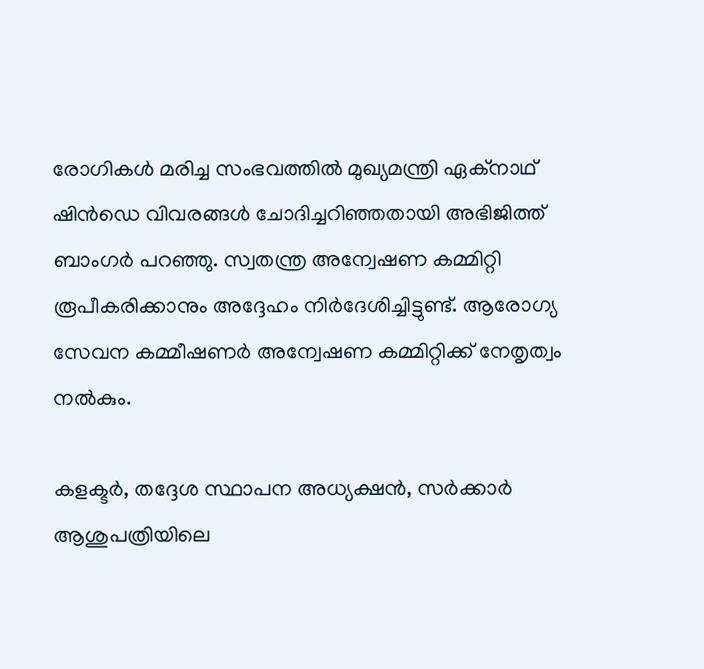രോഗികള്‍ മരിച്ച സംഭവത്തില്‍ മുഖ്യമന്ത്രി ഏക്‌നാഥ് ഷിന്‍ഡെ വിവരങ്ങള്‍ ചോദിച്ചറിഞ്ഞതായി അഭിജിത്ത് ബാംഗര്‍ പറഞ്ഞു. സ്വതന്ത്ര അന്വേഷണ കമ്മിറ്റി രൂപീകരിക്കാനും അദ്ദേഹം നിര്‍ദേശിച്ചിട്ടുണ്ട്. ആരോഗ്യ സേവന കമ്മീഷണര്‍ അന്വേഷണ കമ്മിറ്റിക്ക് നേതൃത്വം നല്‍കും.

കളക്ടര്‍, തദ്ദേശ സ്ഥാപന അധ്യക്ഷന്‍, സര്‍ക്കാര്‍ ആശുപത്രിയിലെ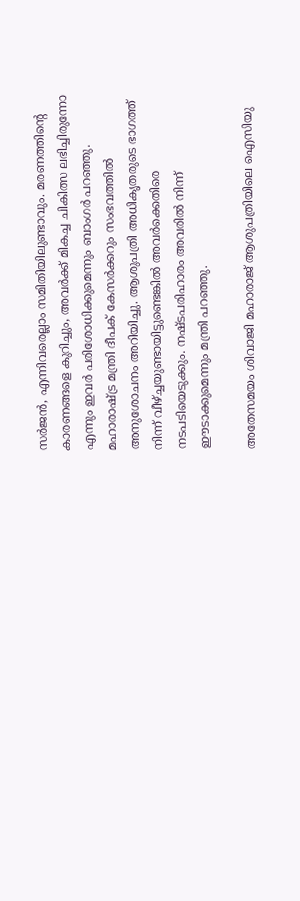സര്‍ജന്‍, എന്നിവരെല്ലാം സമിതിയിലുണ്ടാവും. മരണത്തിന്റെ കാരണങ്ങളെ കുറിച്ചും, അവര്‍ക്ക് മികച്ച ചികിത്സ ലഭിച്ചിരുന്നോ എന്നും ഇവര്‍ പരിശോധിക്കുമെന്നും ബാംഗര്‍ പറഞ്ഞു. മഹാരാഷ്ട്ര മന്ത്രി ദീപക് കേസര്‍ക്കറും സംഭവത്തില്‍ അനുശോചനം അറിയിച്ചു. ആശുപത്രി അധികൃതരുടെ ഭാഗത്ത് നിന്ന് വീഴ്ച്ചയുണ്ടായിട്ടുണ്ടെങ്കില്‍ അവര്‍ക്കെതിരെ നടപടിയെടുക്കും. നഷ്ടപരിഹാരം അവരില്‍ നിന്ന് ഈടാക്കുമെന്നും മന്ത്രി പറഞ്ഞു.

അതേസമയം ശിവാജി മഹാരാജ് ആശുപത്രിയിലെ ഐസിയു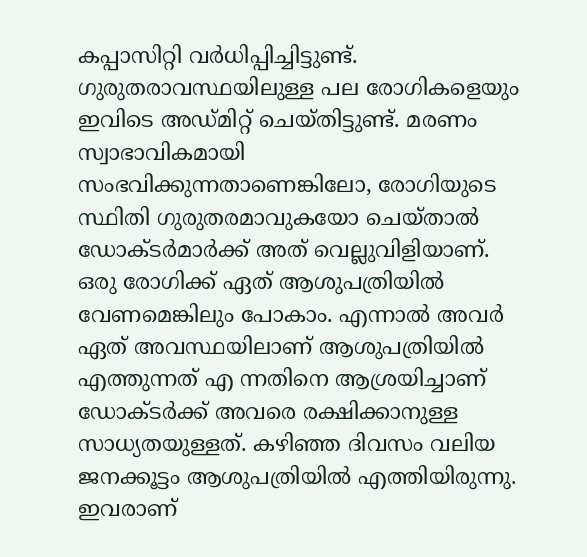കപ്പാസിറ്റി വര്‍ധിപ്പിച്ചിട്ടുണ്ട്. ഗുരുതരാവസ്ഥയിലുള്ള പല രോഗികളെയും ഇവിടെ അഡ്മിറ്റ് ചെയ്തിട്ടുണ്ട്. മരണം സ്വാഭാവികമായി സംഭവിക്കുന്നതാണെങ്കിലോ, രോഗിയുടെ സ്ഥിതി ഗുരുതരമാവുകയോ ചെയ്താല്‍ ഡോക്ടര്‍മാര്‍ക്ക് അത് വെല്ലുവിളിയാണ്. ഒരു രോഗിക്ക് ഏത് ആശുപത്രിയില്‍ വേണമെങ്കിലും പോകാം. എന്നാല്‍ അവര്‍ ഏത് അവസ്ഥയിലാണ് ആശുപത്രിയില്‍ എത്തുന്നത് എ ന്നതിനെ ആശ്രയിച്ചാണ് ഡോക്ടര്‍ക്ക് അവരെ രക്ഷിക്കാനുള്ള സാധ്യതയുള്ളത്. കഴിഞ്ഞ ദിവസം വലിയ ജനക്കൂട്ടം ആശുപത്രിയില്‍ എത്തിയിരുന്നു. ഇവരാണ്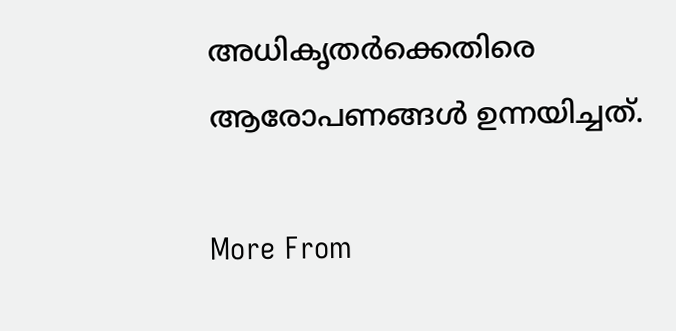അധികൃതര്‍ക്കെതിരെ ആരോപണങ്ങള്‍ ഉന്നയിച്ചത്.

More From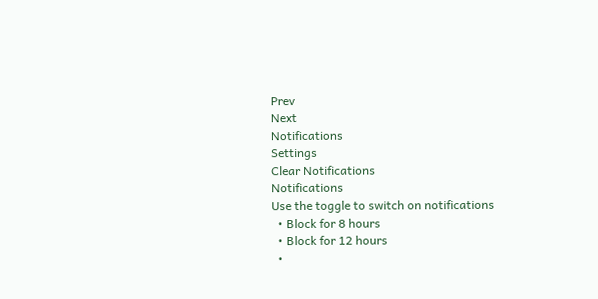Prev
Next
Notifications
Settings
Clear Notifications
Notifications
Use the toggle to switch on notifications
  • Block for 8 hours
  • Block for 12 hours
  •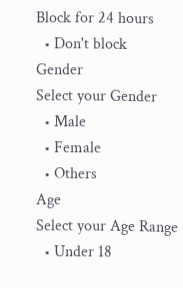Block for 24 hours
  • Don't block
Gender
Select your Gender
  • Male
  • Female
  • Others
Age
Select your Age Range
  • Under 18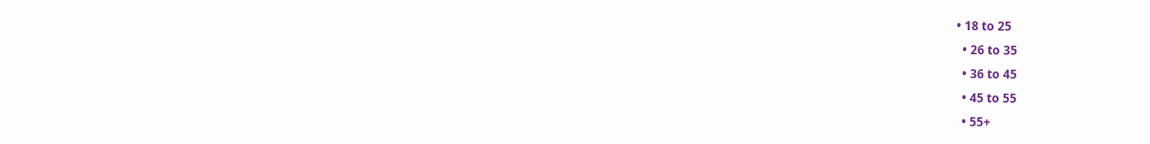• 18 to 25
  • 26 to 35
  • 36 to 45
  • 45 to 55
  • 55+